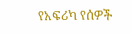የአፍሪካ የሰዎች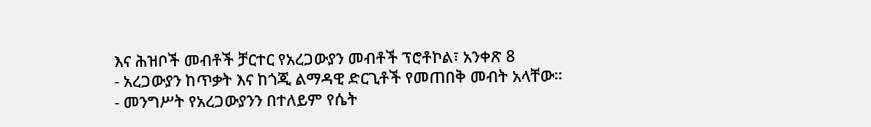እና ሕዝቦች መብቶች ቻርተር የአረጋውያን መብቶች ፕሮቶኮል፣ አንቀጽ 8
- አረጋውያን ከጥቃት እና ከጎጂ ልማዳዊ ድርጊቶች የመጠበቅ መብት አላቸው።
- መንግሥት የአረጋውያንን በተለይም የሴት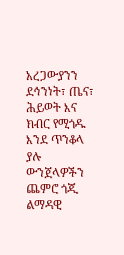አረጋውያንን ደኅንነት፣ ጤና፣ ሕይወት እና ክብር የሚጎዱ እንደ ጥንቆላ ያሉ ውንጀላዎችን ጨምሮ ጎጂ ልማዳዊ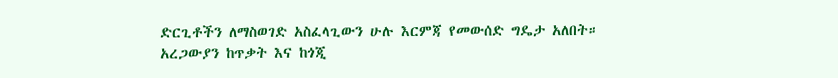ድርጊቶችን ለማስወገድ አስፈላጊውን ሁሉ እርምጃ የመውሰድ ግዴታ አለበት።
አረጋውያን ከጥቃት እና ከጎጂ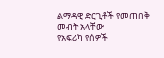ልማዳዊ ድርጊቶች የመጠበቅ መብት አላቸው
የአፍሪካ የሰዎች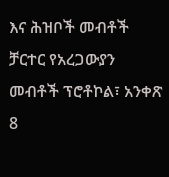እና ሕዝቦች መብቶች ቻርተር የአረጋውያን መብቶች ፕሮቶኮል፣ አንቀጽ 8